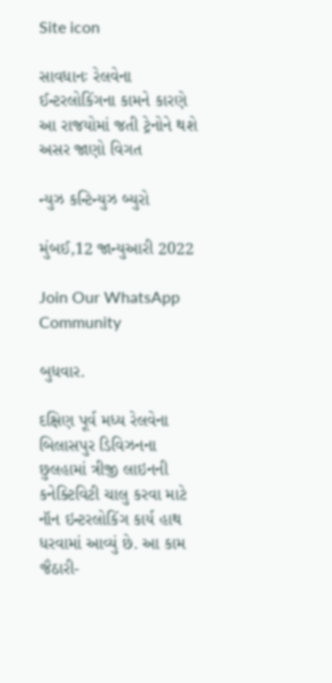Site icon

સાવધાનઃ રેલવેના ઈન્ટરલોકિંગના કામને કારણે આ રાજયોમાં જતી ટ્રેનોને થશે અસર જાણો વિગત

ન્યુઝ કન્ટિન્યુઝ બ્યુરો

મુંબઈ,12 જાન્યુઆરી 2022

Join Our WhatsApp Community

બુધવાર.

દક્ષિણ પૂર્વ મધ્ય રેલવેના બિલાસપુર ડિવિઝનના છુલહામાં ત્રીજી લાઇનની કનેક્ટિવિટી ચાલુ કરવા માટે નૉન ઇન્ટરલોકિંગ કાર્ય હાથ ધરવામાં આવ્યું છે. આ કામ જૈઠારી-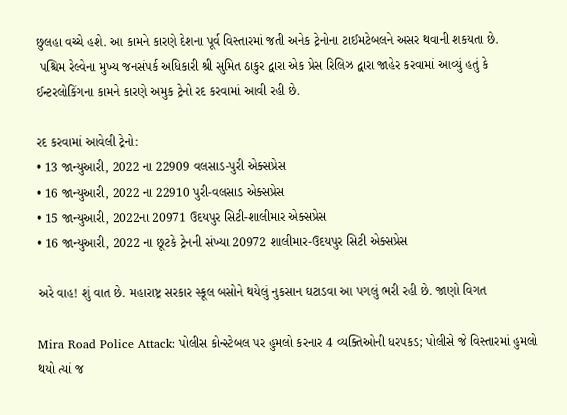છુલહા વચ્ચે હશે. આ કામને કારણે દેશના પૂર્વ વિસ્તારમાં જતી અનેક ટ્રેનોના ટાઈમટેબલને અસર થવાની શકયતા છે.
 પશ્ચિમ રેલ્વેના મુખ્ય જનસંપર્ક અધિકારી શ્રી સુમિત ઠાકુર દ્વારા એક પ્રેસ રિલિઝ દ્વારા જાહેર કરવામાં આવ્યું હતું કે ઈન્ટરલોકિંગના કામને કારણે અમુક ટ્રેનો રદ કરવામાં આવી રહી છે.

રદ કરવામાં આવેલી ટ્રેનો:
• 13 જાન્યુઆરી, 2022 ના 22909 વલસાડ-પુરી એક્સપ્રેસ
• 16 જાન્યુઆરી, 2022 ના 22910 પુરી-વલસાડ એક્સપ્રેસ
• 15 જાન્યુઆરી, 2022ના 20971 ઉદયપુર સિટી-શાલીમાર એક્સપ્રેસ
• 16 જાન્યુઆરી, 2022 ના છૂટકે ટ્રેનની સંખ્યા 20972 શાલીમાર-ઉદયપુર સિટી એક્સપ્રેસ

અરે વાહ! શું વાત છે. મહારાષ્ટ્ર સરકાર સ્કૂલ બસોને થયેલું નુકસાન ઘટાડવા આ પગલું ભરી રહી છે. જાણો વિગત

Mira Road Police Attack: પોલીસ કોન્સ્ટેબલ પર હુમલો કરનાર 4 વ્યક્તિઓની ધરપકડ; પોલીસે જે વિસ્તારમાં હુમલો થયો ત્યાં જ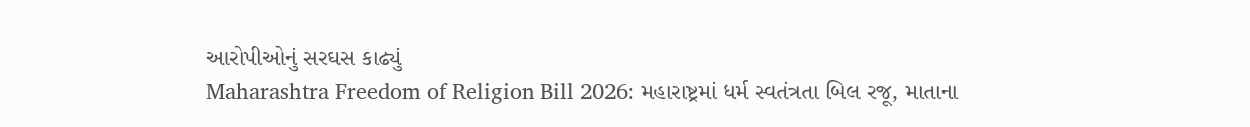આરોપીઓનું સરઘસ કાઢ્યું
Maharashtra Freedom of Religion Bill 2026: મહારાષ્ટ્રમાં ધર્મ સ્વતંત્રતા બિલ રજૂ, માતાના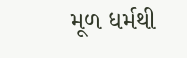મૂળ ધર્મથી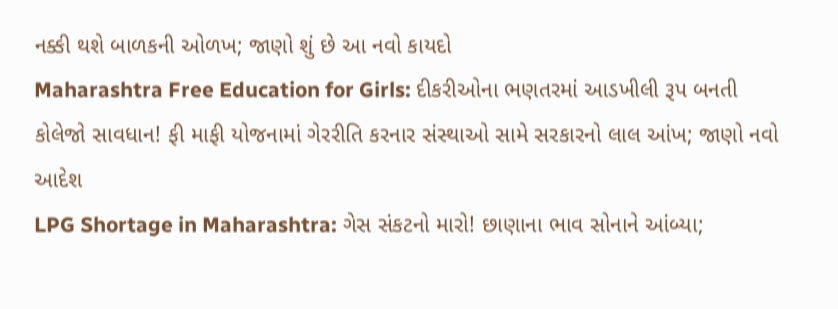નક્કી થશે બાળકની ઓળખ; જાણો શું છે આ નવો કાયદો
Maharashtra Free Education for Girls: દીકરીઓના ભણતરમાં આડખીલી રૂપ બનતી કોલેજો સાવધાન! ફી માફી યોજનામાં ગેરરીતિ કરનાર સંસ્થાઓ સામે સરકારનો લાલ આંખ; જાણો નવો આદેશ
LPG Shortage in Maharashtra: ગેસ સંકટનો મારો! છાણાના ભાવ સોનાને આંબ્યા;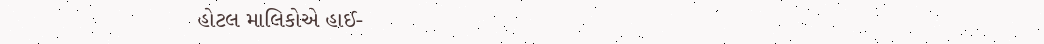હોટલ માલિકોએ હાઈ-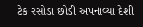ટેક રસોડા છોડી અપનાવ્યા દેશી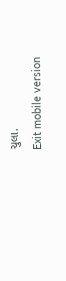ચુલા.
Exit mobile version